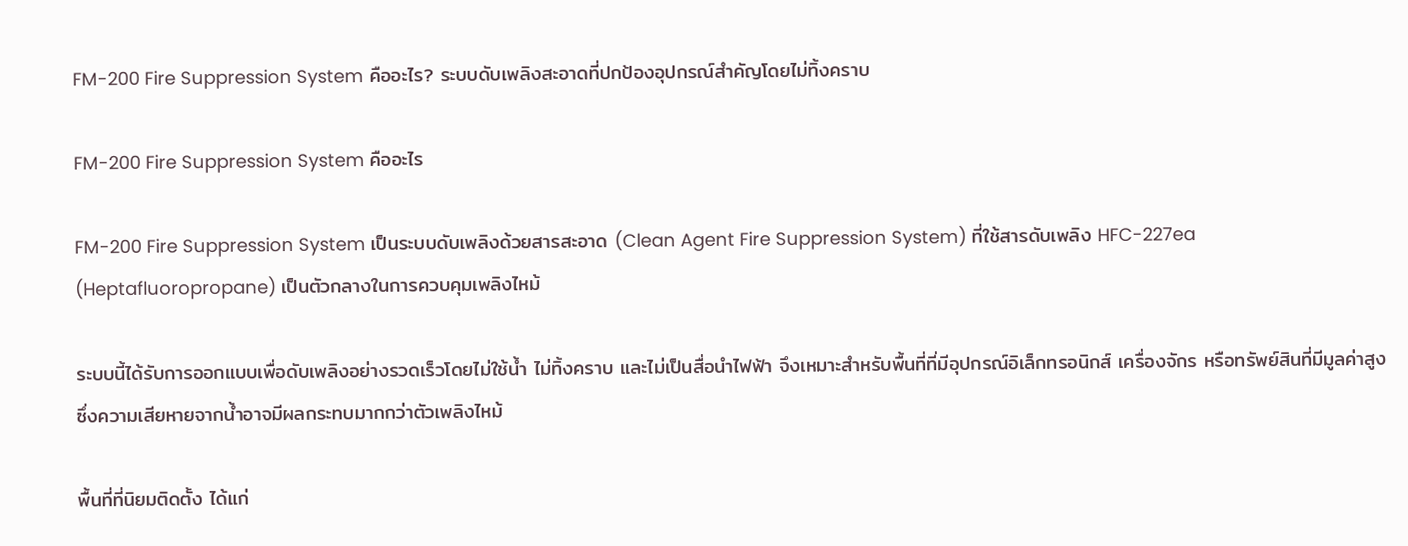FM-200 Fire Suppression System คืออะไร? ระบบดับเพลิงสะอาดที่ปกป้องอุปกรณ์สำคัญโดยไม่ทิ้งคราบ

FM-200 Fire Suppression System คืออะไร

FM-200 Fire Suppression System เป็นระบบดับเพลิงด้วยสารสะอาด (Clean Agent Fire Suppression System) ที่ใช้สารดับเพลิง HFC-227ea (Heptafluoropropane) เป็นตัวกลางในการควบคุมเพลิงไหม้

ระบบนี้ได้รับการออกแบบเพื่อดับเพลิงอย่างรวดเร็วโดยไม่ใช้น้ำ ไม่ทิ้งคราบ และไม่เป็นสื่อนำไฟฟ้า จึงเหมาะสำหรับพื้นที่ที่มีอุปกรณ์อิเล็กทรอนิกส์ เครื่องจักร หรือทรัพย์สินที่มีมูลค่าสูง ซึ่งความเสียหายจากน้ำอาจมีผลกระทบมากกว่าตัวเพลิงไหม้

พื้นที่ที่นิยมติดตั้ง ได้แก่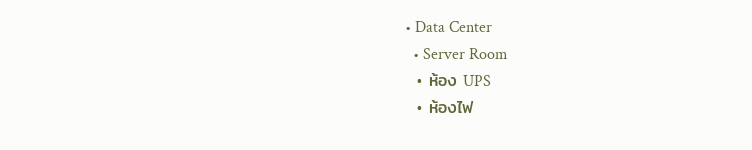• Data Center
  • Server Room
  • ห้อง UPS
  • ห้องไฟ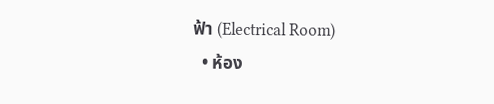ฟ้า (Electrical Room)
  • ห้อง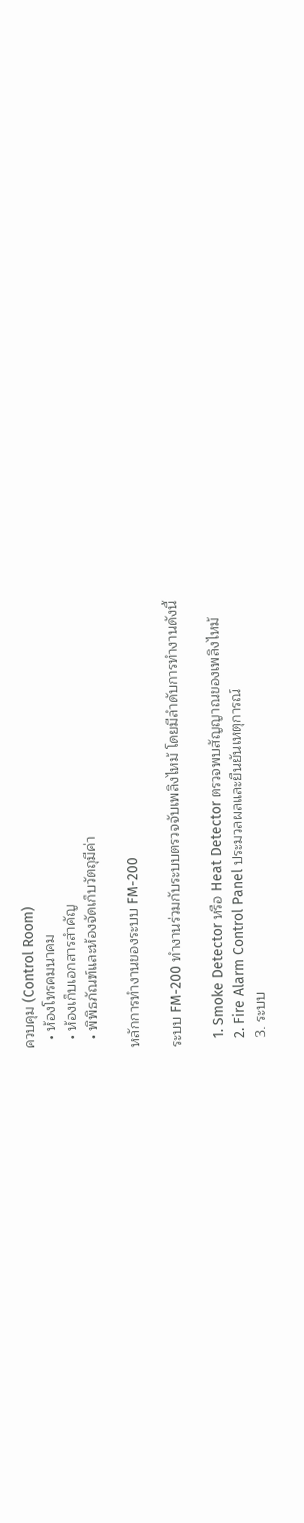ควบคุม (Control Room)
  • ห้องโทรคมนาคม
  • ห้องเก็บเอกสารสำคัญ
  • พิพิธภัณฑ์และห้องจัดเก็บวัตถุมีค่า

หลักการทำงานของระบบ FM-200

ระบบ FM-200 ทำงานร่วมกับระบบตรวจจับเพลิงไหม้ โดยมีลำดับการทำงานดังนี้

  1. Smoke Detector หรือ Heat Detector ตรวจพบสัญญาณของเพลิงไหม้
  2. Fire Alarm Control Panel ประมวลผลและยืนยันเหตุการณ์
  3. ระบบ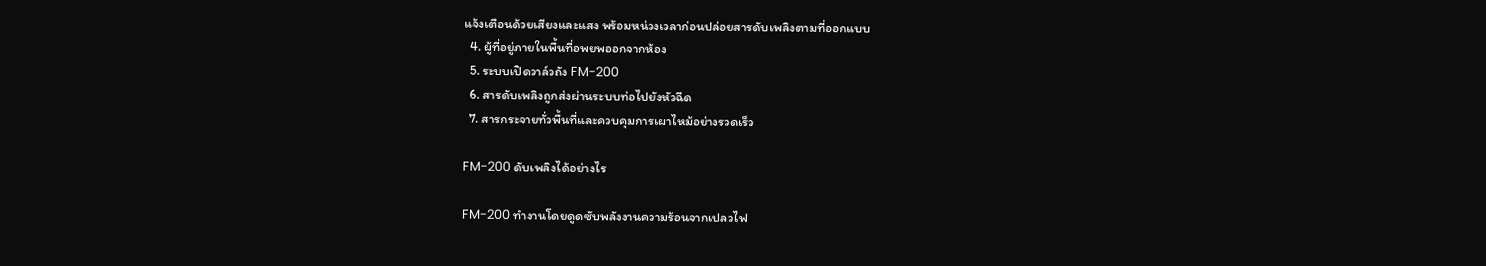แจ้งเตือนด้วยเสียงและแสง พร้อมหน่วงเวลาก่อนปล่อยสารดับเพลิงตามที่ออกแบบ
  4. ผู้ที่อยู่ภายในพื้นที่อพยพออกจากห้อง
  5. ระบบเปิดวาล์วถัง FM-200
  6. สารดับเพลิงถูกส่งผ่านระบบท่อไปยังหัวฉีด
  7. สารกระจายทั่วพื้นที่และควบคุมการเผาไหม้อย่างรวดเร็ว

FM-200 ดับเพลิงได้อย่างไร

FM-200 ทำงานโดยดูดซับพลังงานความร้อนจากเปลวไฟ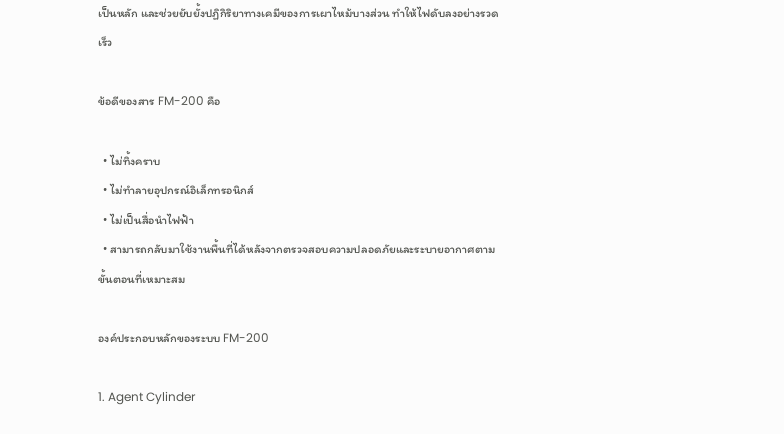เป็นหลัก และช่วยยับยั้งปฏิกิริยาทางเคมีของการเผาไหม้บางส่วน ทำให้ไฟดับลงอย่างรวดเร็ว

ข้อดีของสาร FM-200 คือ

  • ไม่ทิ้งคราบ
  • ไม่ทำลายอุปกรณ์อิเล็กทรอนิกส์
  • ไม่เป็นสื่อนำไฟฟ้า
  • สามารถกลับมาใช้งานพื้นที่ได้หลังจากตรวจสอบความปลอดภัยและระบายอากาศตามขั้นตอนที่เหมาะสม

องค์ประกอบหลักของระบบ FM-200

1. Agent Cylinder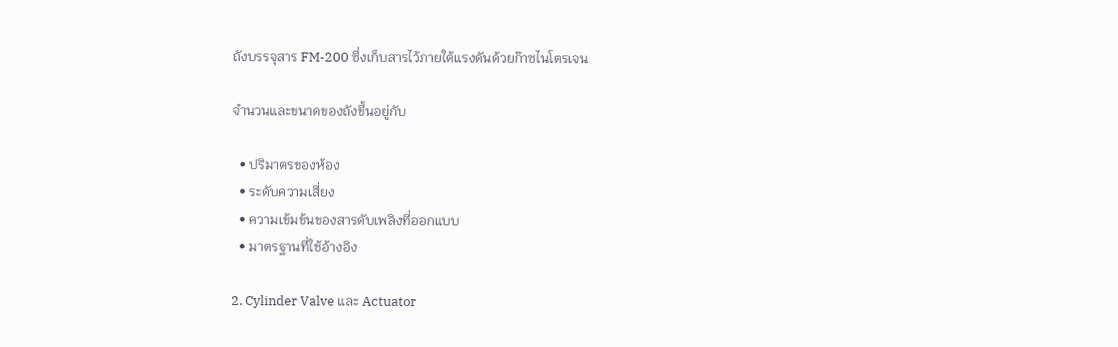ถังบรรจุสาร FM-200 ซึ่งเก็บสารไว้ภายใต้แรงดันด้วยก๊าซไนโตรเจน

จำนวนและขนาดของถังขึ้นอยู่กับ

  • ปริมาตรของห้อง
  • ระดับความเสี่ยง
  • ความเข้มข้นของสารดับเพลิงที่ออกแบบ
  • มาตรฐานที่ใช้อ้างอิง

2. Cylinder Valve และ Actuator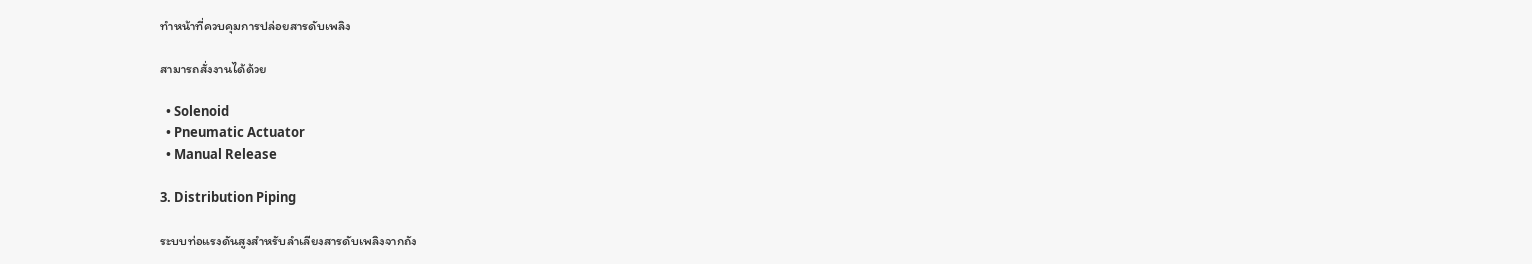ทำหน้าที่ควบคุมการปล่อยสารดับเพลิง

สามารถสั่งงานได้ด้วย

  • Solenoid
  • Pneumatic Actuator
  • Manual Release

3. Distribution Piping

ระบบท่อแรงดันสูงสำหรับลำเลียงสารดับเพลิงจากถัง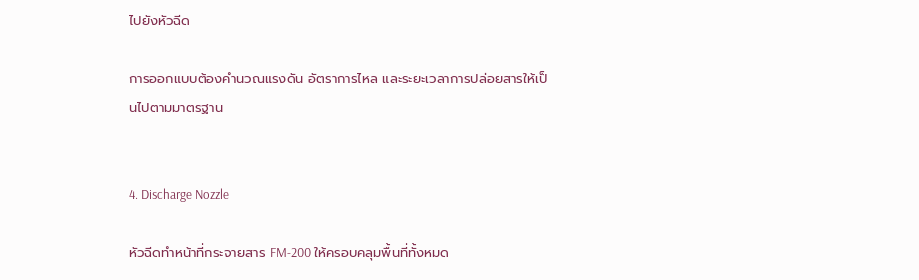ไปยังหัวฉีด

การออกแบบต้องคำนวณแรงดัน อัตราการไหล และระยะเวลาการปล่อยสารให้เป็นไปตามมาตรฐาน


4. Discharge Nozzle

หัวฉีดทำหน้าที่กระจายสาร FM-200 ให้ครอบคลุมพื้นที่ทั้งหมด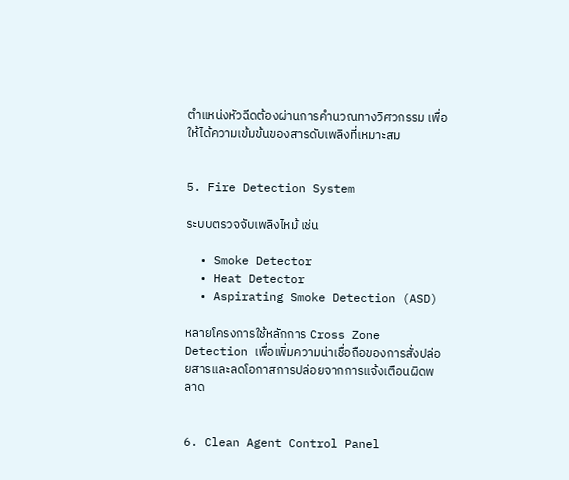ตำแหน่งหัวฉีดต้องผ่านการคำนวณทางวิศวกรรม เพื่อให้ได้ความเข้มข้นของสารดับเพลิงที่เหมาะสม


5. Fire Detection System

ระบบตรวจจับเพลิงไหม้ เช่น

  • Smoke Detector
  • Heat Detector
  • Aspirating Smoke Detection (ASD)

หลายโครงการใช้หลักการ Cross Zone Detection เพื่อเพิ่มความน่าเชื่อถือของการสั่งปล่อยสารและลดโอกาสการปล่อยจากการแจ้งเตือนผิดพลาด


6. Clean Agent Control Panel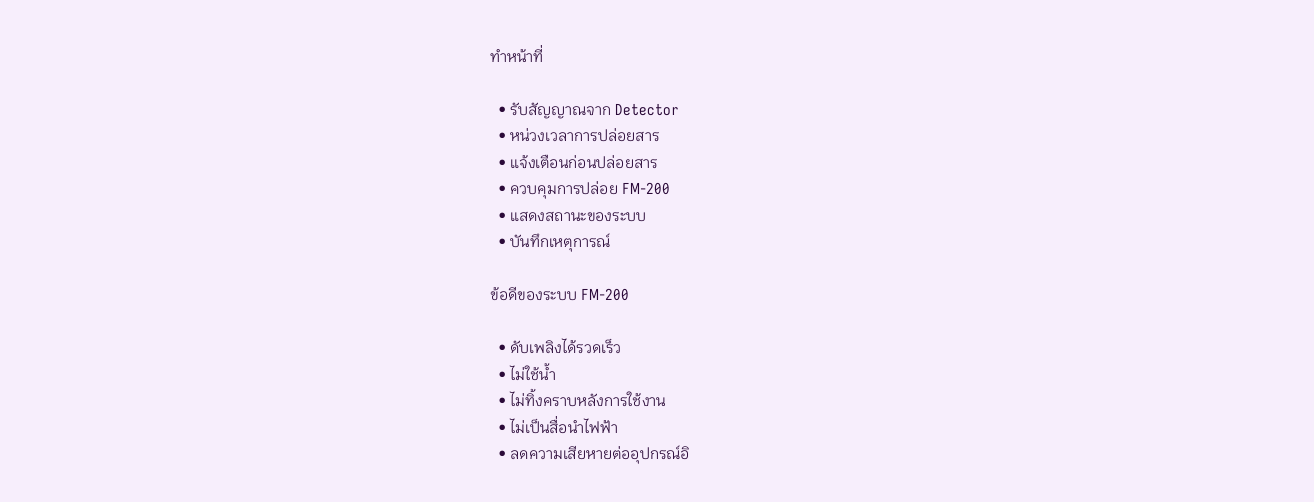ทำหน้าที่

  • รับสัญญาณจาก Detector
  • หน่วงเวลาการปล่อยสาร
  • แจ้งเตือนก่อนปล่อยสาร
  • ควบคุมการปล่อย FM-200
  • แสดงสถานะของระบบ
  • บันทึกเหตุการณ์

ข้อดีของระบบ FM-200

  • ดับเพลิงได้รวดเร็ว
  • ไม่ใช้น้ำ
  • ไม่ทิ้งคราบหลังการใช้งาน
  • ไม่เป็นสื่อนำไฟฟ้า
  • ลดความเสียหายต่ออุปกรณ์อิ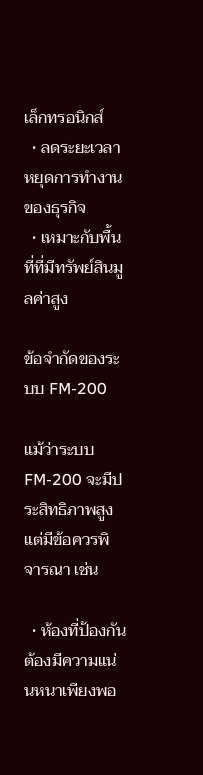เล็กทรอนิกส์
  • ลดระยะเวลาหยุดการทำงานของธุรกิจ
  • เหมาะกับพื้นที่ที่มีทรัพย์สินมูลค่าสูง

ข้อจำกัดของระบบ FM-200

แม้ว่าระบบ FM-200 จะมีประสิทธิภาพสูง แต่มีข้อควรพิจารณา เช่น

  • ห้องที่ป้องกันต้องมีความแน่นหนาเพียงพอ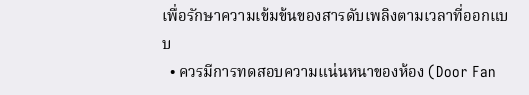เพื่อรักษาความเข้มข้นของสารดับเพลิงตามเวลาที่ออกแบบ
  • ควรมีการทดสอบความแน่นหนาของห้อง (Door Fan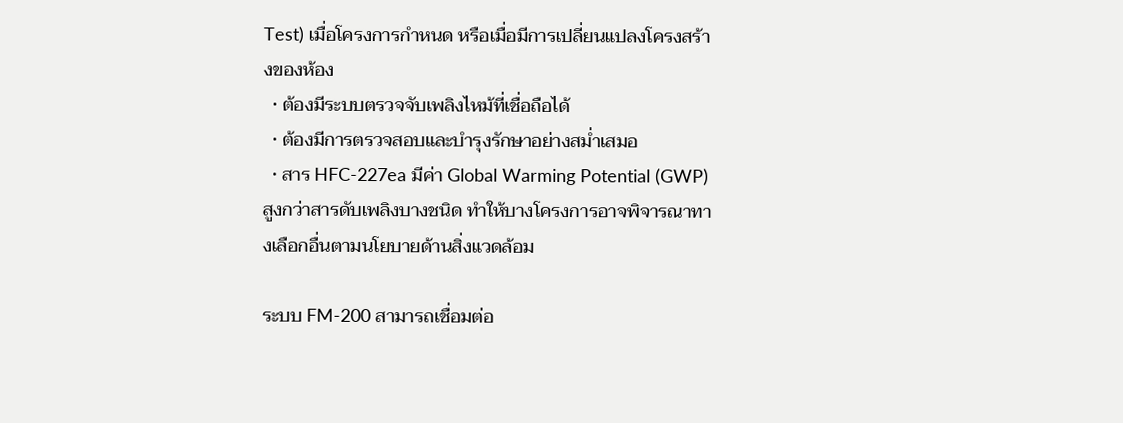Test) เมื่อโครงการกำหนด หรือเมื่อมีการเปลี่ยนแปลงโครงสร้างของห้อง
  • ต้องมีระบบตรวจจับเพลิงไหม้ที่เชื่อถือได้
  • ต้องมีการตรวจสอบและบำรุงรักษาอย่างสม่ำเสมอ
  • สาร HFC-227ea มีค่า Global Warming Potential (GWP) สูงกว่าสารดับเพลิงบางชนิด ทำให้บางโครงการอาจพิจารณาทางเลือกอื่นตามนโยบายด้านสิ่งแวดล้อม

ระบบ FM-200 สามารถเชื่อมต่อ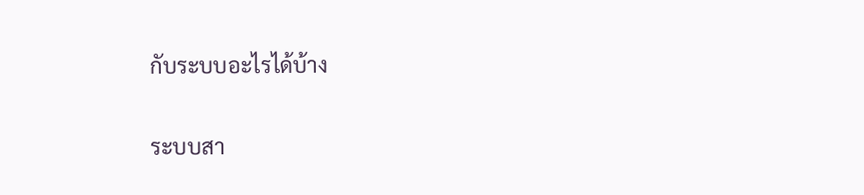กับระบบอะไรได้บ้าง

ระบบสา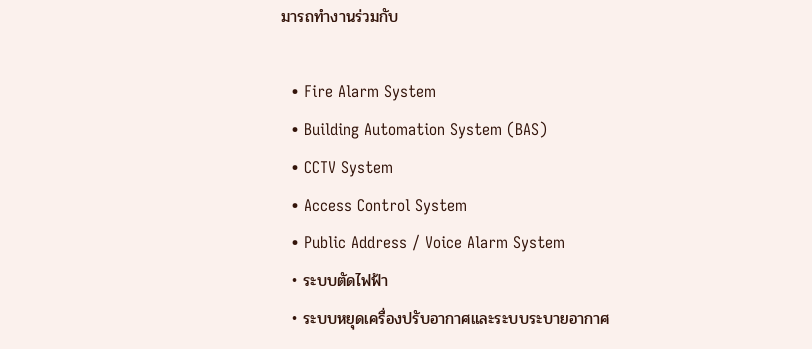มารถทำงานร่วมกับ

  • Fire Alarm System
  • Building Automation System (BAS)
  • CCTV System
  • Access Control System
  • Public Address / Voice Alarm System
  • ระบบตัดไฟฟ้า
  • ระบบหยุดเครื่องปรับอากาศและระบบระบายอากาศ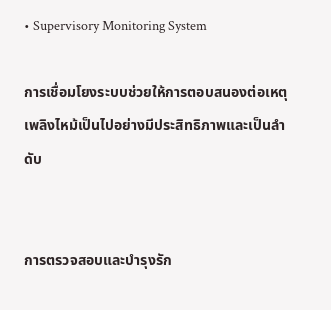• Supervisory Monitoring System

การเชื่อมโยงระบบช่วยให้การตอบสนองต่อเหตุเพลิงไหม้เป็นไปอย่างมีประสิทธิภาพและเป็นลำดับ


การตรวจสอบและบำรุงรัก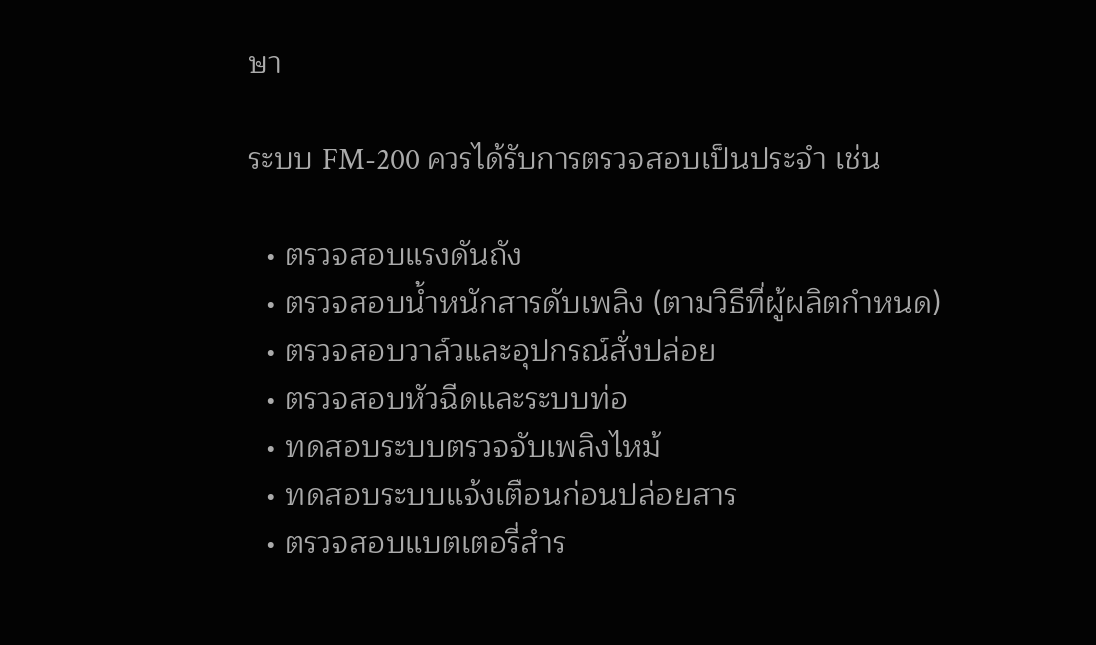ษา

ระบบ FM-200 ควรได้รับการตรวจสอบเป็นประจำ เช่น

  • ตรวจสอบแรงดันถัง
  • ตรวจสอบน้ำหนักสารดับเพลิง (ตามวิธีที่ผู้ผลิตกำหนด)
  • ตรวจสอบวาล์วและอุปกรณ์สั่งปล่อย
  • ตรวจสอบหัวฉีดและระบบท่อ
  • ทดสอบระบบตรวจจับเพลิงไหม้
  • ทดสอบระบบแจ้งเตือนก่อนปล่อยสาร
  • ตรวจสอบแบตเตอรี่สำร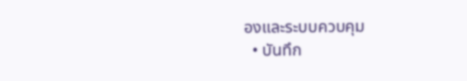องและระบบควบคุม
  • บันทึก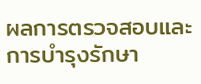ผลการตรวจสอบและการบำรุงรักษา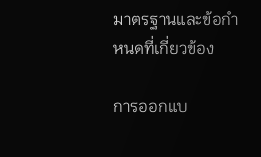มาตรฐานและข้อกำหนดที่เกี่ยวข้อง

การออกแบ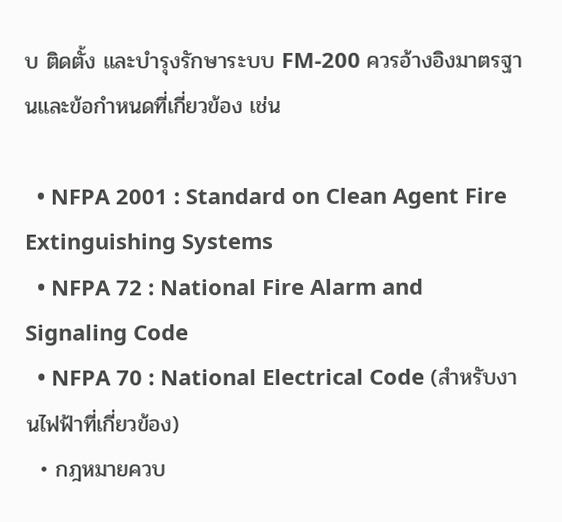บ ติดตั้ง และบำรุงรักษาระบบ FM-200 ควรอ้างอิงมาตรฐานและข้อกำหนดที่เกี่ยวข้อง เช่น

  • NFPA 2001 : Standard on Clean Agent Fire Extinguishing Systems
  • NFPA 72 : National Fire Alarm and Signaling Code
  • NFPA 70 : National Electrical Code (สำหรับงานไฟฟ้าที่เกี่ยวข้อง)
  • กฎหมายควบ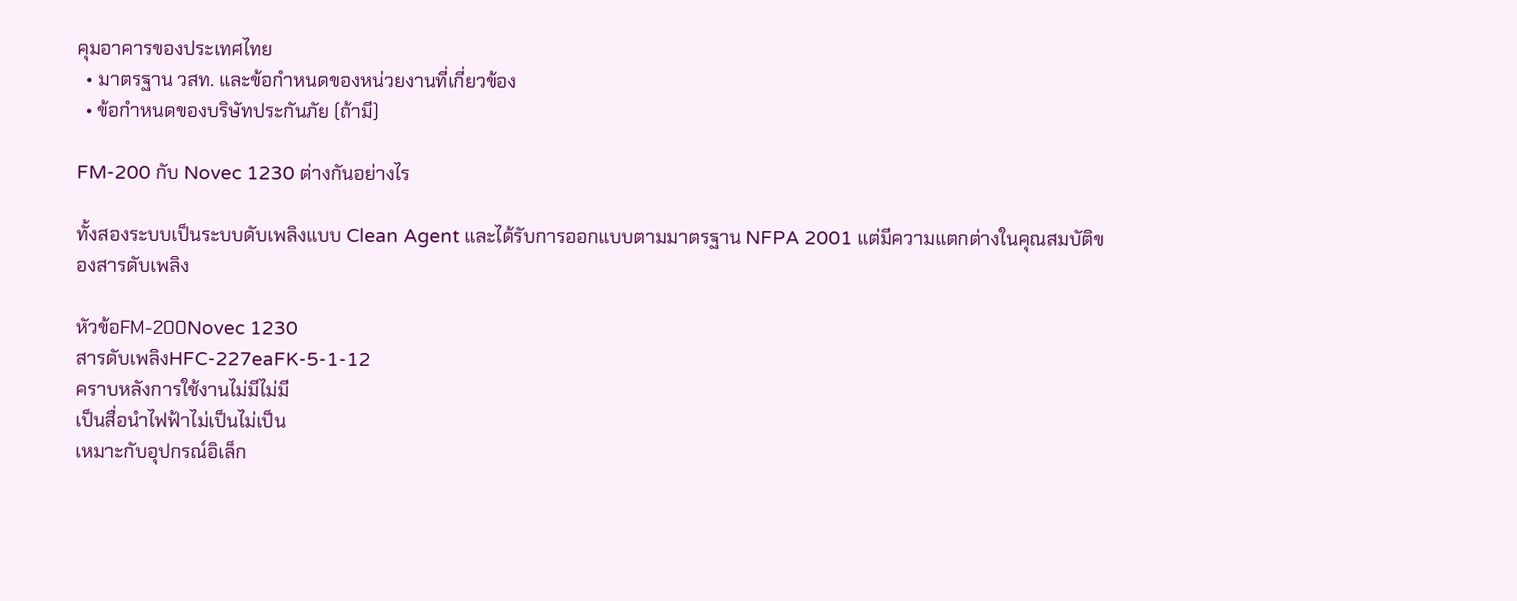คุมอาคารของประเทศไทย
  • มาตรฐาน วสท. และข้อกำหนดของหน่วยงานที่เกี่ยวข้อง
  • ข้อกำหนดของบริษัทประกันภัย (ถ้ามี)

FM-200 กับ Novec 1230 ต่างกันอย่างไร

ทั้งสองระบบเป็นระบบดับเพลิงแบบ Clean Agent และได้รับการออกแบบตามมาตรฐาน NFPA 2001 แต่มีความแตกต่างในคุณสมบัติของสารดับเพลิง

หัวข้อFM-200Novec 1230
สารดับเพลิงHFC-227eaFK-5-1-12
คราบหลังการใช้งานไม่มีไม่มี
เป็นสื่อนำไฟฟ้าไม่เป็นไม่เป็น
เหมาะกับอุปกรณ์อิเล็ก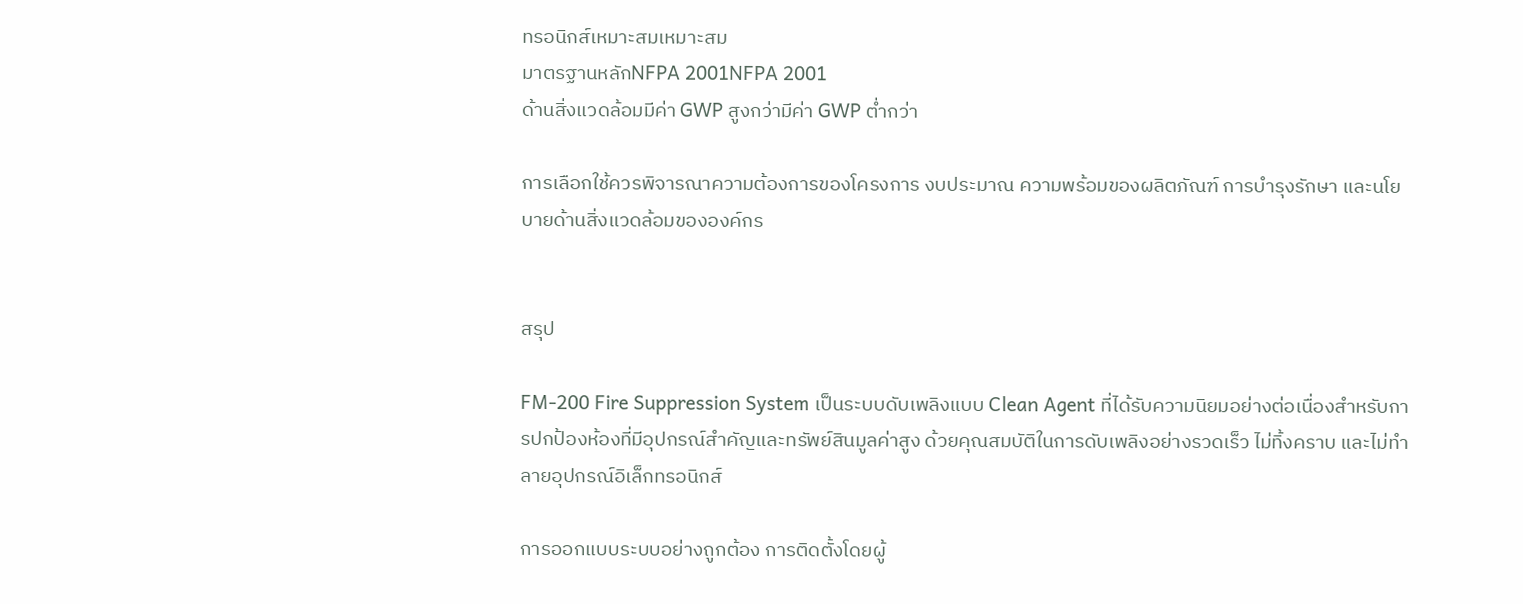ทรอนิกส์เหมาะสมเหมาะสม
มาตรฐานหลักNFPA 2001NFPA 2001
ด้านสิ่งแวดล้อมมีค่า GWP สูงกว่ามีค่า GWP ต่ำกว่า

การเลือกใช้ควรพิจารณาความต้องการของโครงการ งบประมาณ ความพร้อมของผลิตภัณฑ์ การบำรุงรักษา และนโยบายด้านสิ่งแวดล้อมขององค์กร


สรุป

FM-200 Fire Suppression System เป็นระบบดับเพลิงแบบ Clean Agent ที่ได้รับความนิยมอย่างต่อเนื่องสำหรับการปกป้องห้องที่มีอุปกรณ์สำคัญและทรัพย์สินมูลค่าสูง ด้วยคุณสมบัติในการดับเพลิงอย่างรวดเร็ว ไม่ทิ้งคราบ และไม่ทำลายอุปกรณ์อิเล็กทรอนิกส์

การออกแบบระบบอย่างถูกต้อง การติดตั้งโดยผู้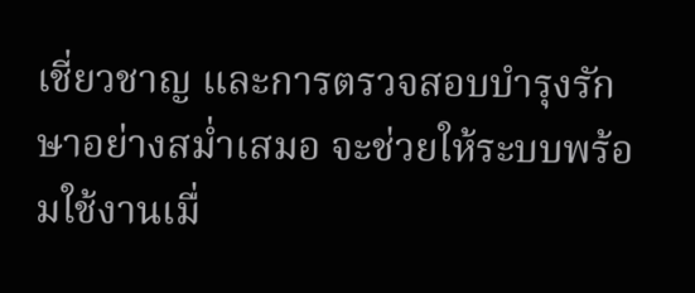เชี่ยวชาญ และการตรวจสอบบำรุงรักษาอย่างสม่ำเสมอ จะช่วยให้ระบบพร้อมใช้งานเมื่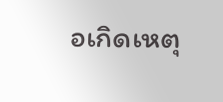อเกิดเหตุ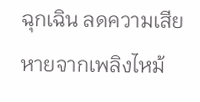ฉุกเฉิน ลดความเสียหายจากเพลิงไหม้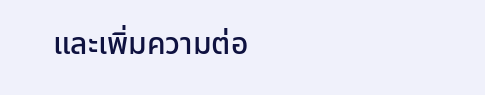และเพิ่มความต่อ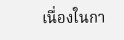เนื่องในกา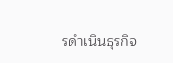รดำเนินธุรกิจ